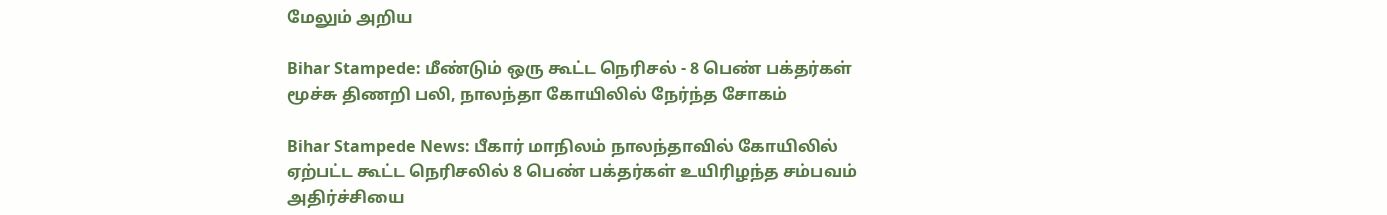மேலும் அறிய

Bihar Stampede: மீண்டும் ஒரு கூட்ட நெரிசல் - 8 பெண் பக்தர்கள் மூச்சு திணறி பலி, நாலந்தா கோயிலில் நேர்ந்த சோகம்

Bihar Stampede News: பீகார் மாநிலம் நாலந்தாவில் கோயிலில் ஏற்பட்ட கூட்ட நெரிசலில் 8 பெண் பக்தர்கள் உயிரிழந்த சம்பவம் அதிர்ச்சியை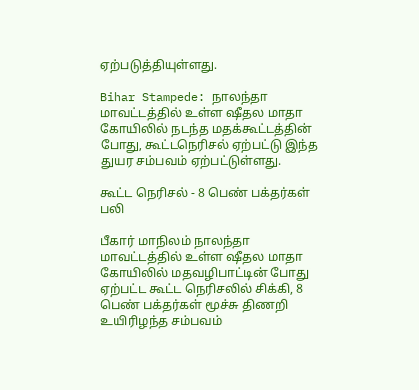ஏற்படுத்தியுள்ளது.

Bihar Stampede: நாலந்தா மாவட்டத்தில் உள்ள ஷீதல மாதா கோயிலில் நடந்த மதக்கூட்டத்தின் போது, கூட்டநெரிசல் ஏற்பட்டு இந்த துயர சம்பவம் ஏற்பட்டுள்ளது.

கூட்ட நெரிசல் - 8 பெண் பக்தர்கள் பலி

பீகார் மாநிலம் நாலந்தா மாவட்டத்தில் உள்ள ஷீதல மாதா கோயிலில் மதவழிபாட்டின் போது ஏற்பட்ட கூட்ட நெரிசலில் சிக்கி, 8 பெண் பக்தர்கள் மூச்சு திணறி உயிரிழந்த சம்பவம்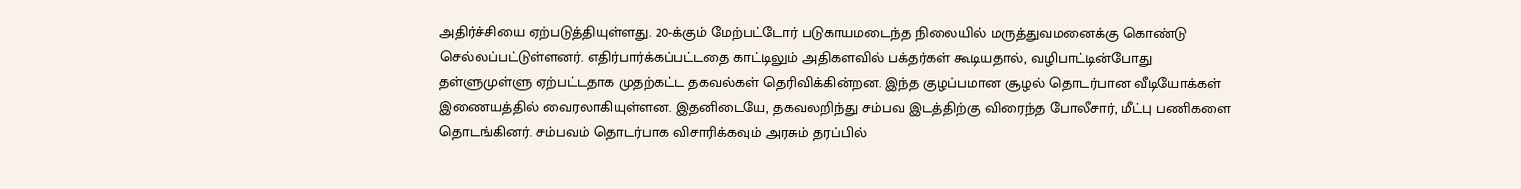அதிர்ச்சியை ஏற்படுத்தியுள்ளது. 20-க்கும் மேற்பட்டோர் படுகாயமடைந்த நிலையில் மருத்துவமனைக்கு கொண்டு செல்லப்பட்டுள்ளனர். எதிர்பார்க்கப்பட்டதை காட்டிலும் அதிகளவில் பக்தர்கள் கூடியதால், வழிபாட்டின்போது தள்ளுமுள்ளு ஏற்பட்டதாக முதற்கட்ட தகவல்கள் தெரிவிக்கின்றன. இந்த குழப்பமான சூழல் தொடர்பான வீடியோக்கள் இணையத்தில் வைரலாகியுள்ளன. இதனிடையே, தகவலறிந்து சம்பவ இடத்திற்கு விரைந்த போலீசார், மீட்பு பணிகளை தொடங்கினர். சம்பவம் தொடர்பாக விசாரிக்கவும் அரசும் தரப்பில்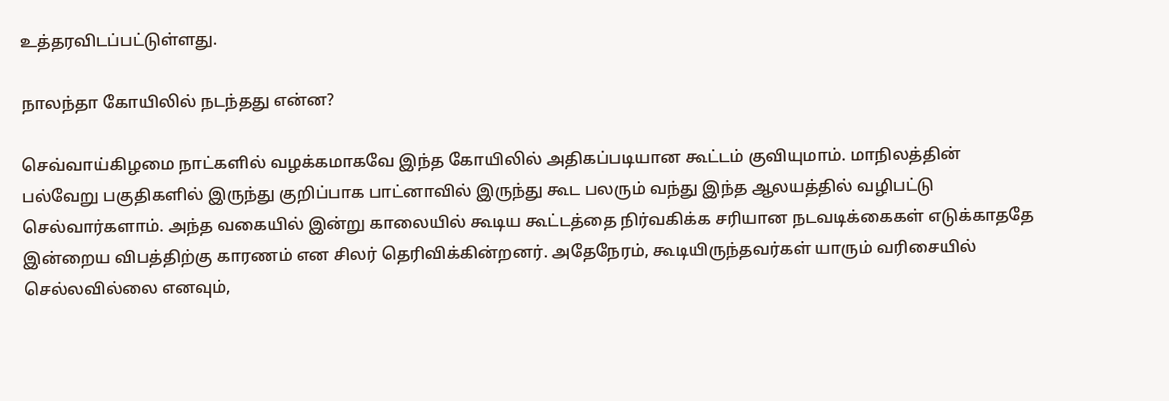உத்தரவிடப்பட்டுள்ளது.

நாலந்தா கோயிலில் நடந்தது என்ன?

செவ்வாய்கிழமை நாட்களில் வழக்கமாகவே இந்த கோயிலில் அதிகப்படியான கூட்டம் குவியுமாம். மாநிலத்தின் பல்வேறு பகுதிகளில் இருந்து குறிப்பாக பாட்னாவில் இருந்து கூட பலரும் வந்து இந்த ஆலயத்தில் வழிபட்டு செல்வார்களாம். அந்த வகையில் இன்று காலையில் கூடிய கூட்டத்தை நிர்வகிக்க சரியான நடவடிக்கைகள் எடுக்காததே இன்றைய விபத்திற்கு காரணம் என சிலர் தெரிவிக்கின்றனர். அதேநேரம், கூடியிருந்தவர்கள் யாரும் வரிசையில் செல்லவில்லை எனவும்,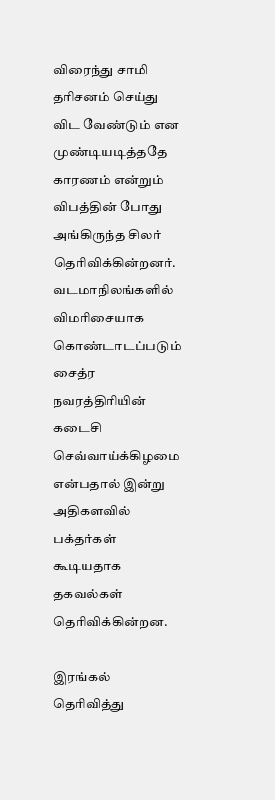விரைந்து சாமி தரிசனம் செய்து விட வேண்டும் என முண்டியடித்ததே காரணம் என்றும் விபத்தின் போது அங்கிருந்த சிலர் தெரிவிக்கின்றனர். வடமாநிலங்களில் விமரிசையாக கொண்டாடப்படும் சைத்ர நவரத்திரியின் கடைசி செவ்வாய்க்கிழமை என்பதால் இன்று அதிகளவில் பக்தர்கள் கூடியதாக தகவல்கள் தெரிவிக்கின்றன.

இரங்கல் தெரிவித்து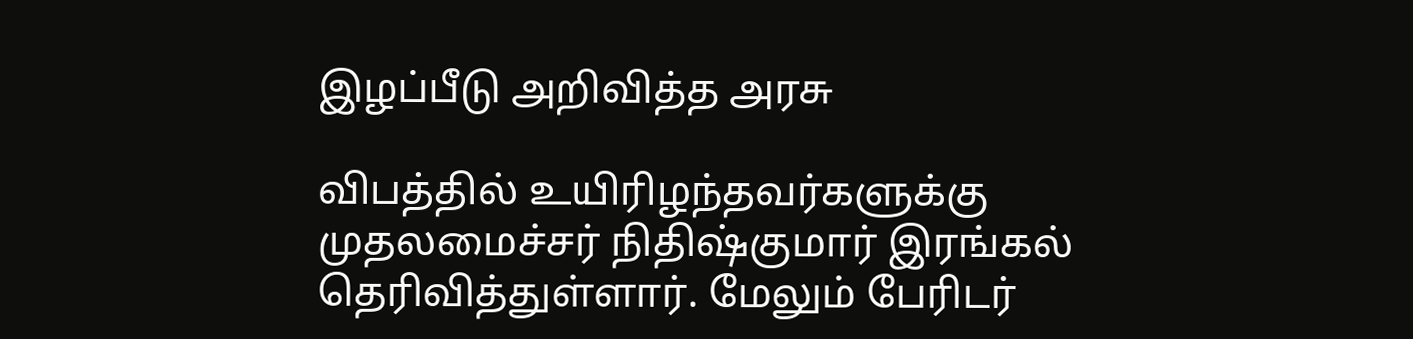இழப்பீடு அறிவித்த அரசு

விபத்தில் உயிரிழந்தவர்களுக்கு முதலமைச்சர் நிதிஷ்குமார் இரங்கல் தெரிவித்துள்ளார். மேலும் பேரிடர்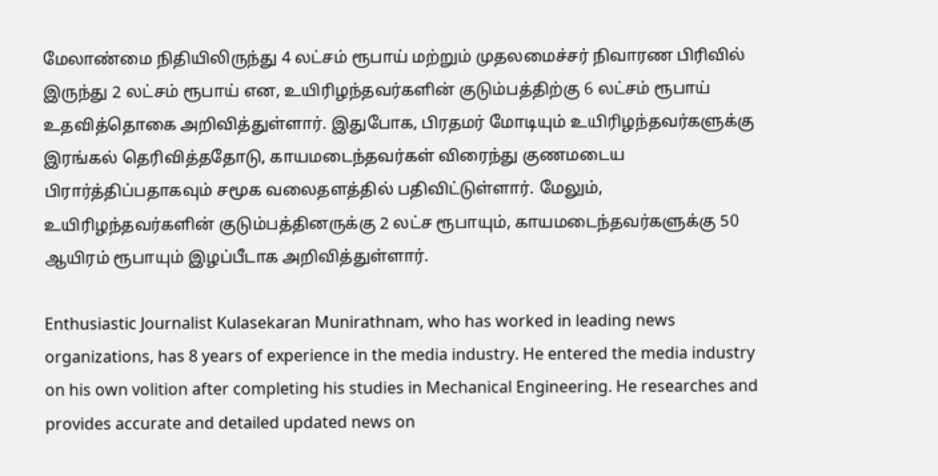மேலாண்மை நிதியிலிருந்து 4 லட்சம் ரூபாய் மற்றும் முதலமைச்சர் நிவாரண பிரிவில் இருந்து 2 லட்சம் ரூபாய் என, உயிரிழந்தவர்களின் குடும்பத்திற்கு 6 லட்சம் ரூபாய் உதவித்தொகை அறிவித்துள்ளார். இதுபோக, பிரதமர் மோடியும் உயிரிழந்தவர்களுக்கு இரங்கல் தெரிவித்ததோடு, காயமடைந்தவர்கள் விரைந்து குணமடைய பிரார்த்திப்பதாகவும் சமூக வலைதளத்தில் பதிவிட்டுள்ளார். மேலும், உயிரிழந்தவர்களின் குடும்பத்தினருக்கு 2 லட்ச ரூபாயும், காயமடைந்தவர்களுக்கு 50 ஆயிரம் ரூபாயும் இழப்பீடாக அறிவித்துள்ளார்.

Enthusiastic Journalist Kulasekaran Munirathnam, who has worked in leading news organizations, has 8 years of experience in the media industry. He entered the media industry on his own volition after completing his studies in Mechanical Engineering. He researches and provides accurate and detailed updated news on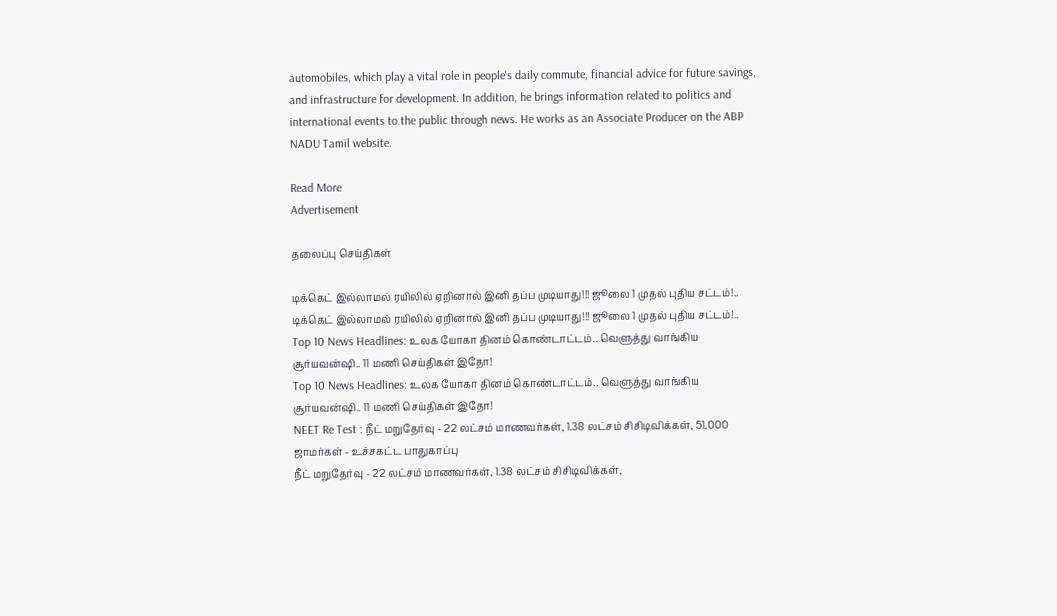automobiles, which play a vital role in people's daily commute, financial advice for future savings, and infrastructure for development. In addition, he brings information related to politics and international events to the public through news. He works as an Associate Producer on the ABP NADU Tamil website.

Read More
Advertisement

தலைப்பு செய்திகள்

டிக்கெட் இல்லாமல் ரயிலில் ஏறினால் இனி தப்ப முடியாது!!! ஜூலை 1 முதல் புதிய சட்டம்!..
டிக்கெட் இல்லாமல் ரயிலில் ஏறினால் இனி தப்ப முடியாது!!! ஜூலை 1 முதல் புதிய சட்டம்!..
Top 10 News Headlines: உலக யோகா தினம் கொண்டாட்டம்.. வெளுத்து வாங்கிய சூர்யவன்ஷி.. 11 மணி செய்திகள் இதோ!
Top 10 News Headlines: உலக யோகா தினம் கொண்டாட்டம்.. வெளுத்து வாங்கிய சூர்யவன்ஷி.. 11 மணி செய்திகள் இதோ!
NEET Re Test : நீட் மறுதேர்வு - 22 லட்சம் மாணவர்கள், 1.38 லட்சம் சிசிடிவிக்கள், 51,000 ஜாமர்கள் - உச்சகட்ட பாதுகாப்பு
நீட் மறுதேர்வு - 22 லட்சம் மாணவர்கள், 1.38 லட்சம் சிசிடிவிக்கள்,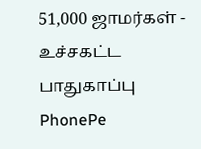51,000 ஜாமர்கள் - உச்சகட்ட பாதுகாப்பு
PhonePe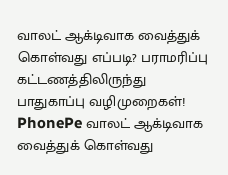வாலட் ஆக்டிவாக வைத்துக் கொள்வது எப்படி? பராமரிப்பு கட்டணத்திலிருந்து பாதுகாப்பு வழிமுறைகள்!
PhonePe வாலட் ஆக்டிவாக வைத்துக் கொள்வது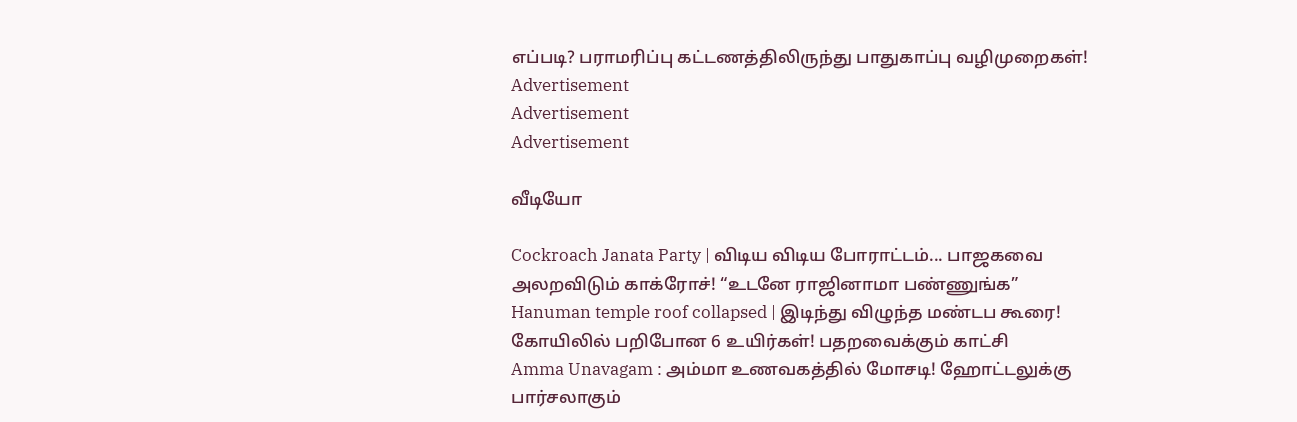எப்படி? பராமரிப்பு கட்டணத்திலிருந்து பாதுகாப்பு வழிமுறைகள்!
Advertisement
Advertisement
Advertisement

வீடியோ

Cockroach Janata Party | விடிய விடிய போராட்டம்... பாஜகவை அலறவிடும் காக்ரோச்! “உடனே ராஜினாமா பண்ணுங்க”
Hanuman temple roof collapsed | இடிந்து விழுந்த மண்டப கூரை! கோயிலில் பறிபோன 6 உயிர்கள்! பதறவைக்கும் காட்சி
Amma Unavagam : அம்மா உணவகத்தில் மோசடி! ஹோட்டலுக்கு பார்சலாகும்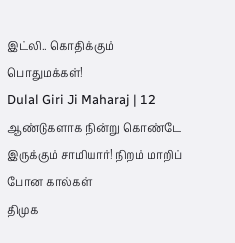இட்லி.. கொதிக்கும் பொதுமக்கள்!
Dulal Giri Ji Maharaj | 12 ஆண்டுகளாக நின்று கொண்டே இருக்கும் சாமியார்! நிறம் மாறிப் போன கால்கள்
திமுக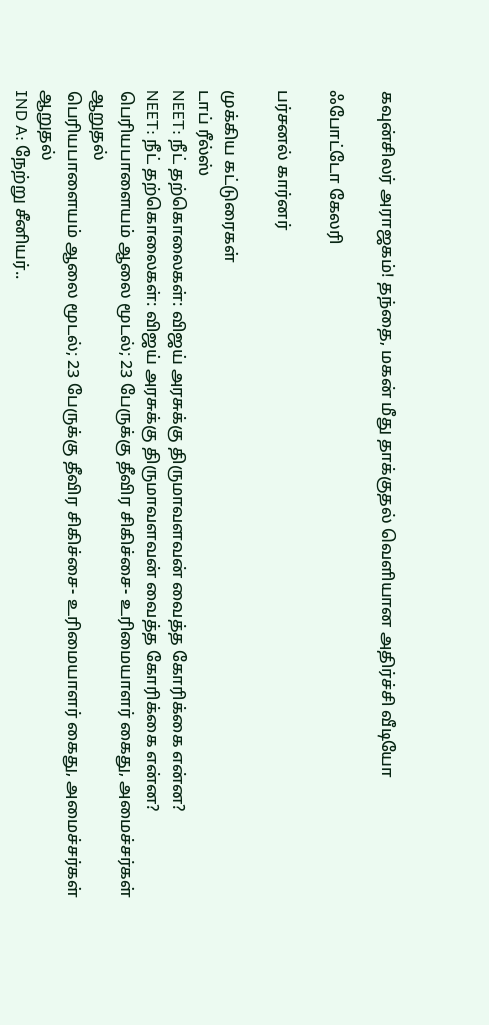கவுன்சிலர் அராஜகம்! தந்தை, மகன் மீது தாக்குதல் வெளியான அதிர்ச்சி வீடியோ

ஃபோட்டோ கேலரி

பர்சனல் கார்னர்

முக்கிய கட்டுரைகள்
டாப் ரீல்ஸ்
NEET: நீட் தற்கொலைகள்: விஜய் அரசுக்கு திருமாவளவன் வைத்த கோரிக்கை என்ன?
NEET: நீட் தற்கொலைகள்: விஜய் அரசுக்கு திருமாவளவன் வைத்த கோரிக்கை என்ன?
பெரியபாளையம் ஆலை மூடல்; 23 பேருக்கு தீவிர சிகிச்சை- உரிமையாளர் கைது, அமைச்சர்கள் ஆறுதல்
பெரியபாளையம் ஆலை மூடல்; 23 பேருக்கு தீவிர சிகிச்சை- உரிமையாளர் கைது, அமைச்சர்கள் ஆறுதல்
IND A: நேற்று சீனியர்..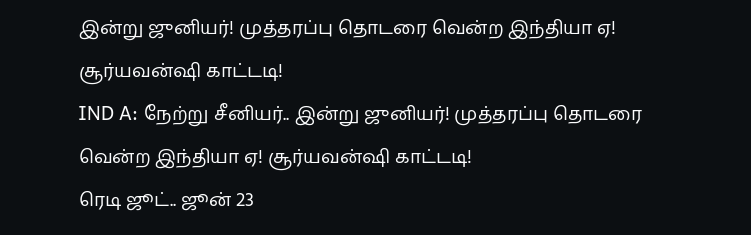இன்று ஜுனியர்! முத்தரப்பு தொடரை வென்ற இந்தியா ஏ! சூர்யவன்ஷி காட்டடி!
IND A: நேற்று சீனியர்.. இன்று ஜுனியர்! முத்தரப்பு தொடரை வென்ற இந்தியா ஏ! சூர்யவன்ஷி காட்டடி!
ரெடி ஜூட்.. ஜூன் 23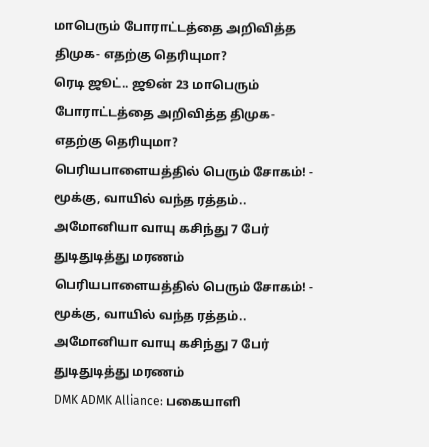மாபெரும் போராட்டத்தை அறிவித்த திமுக- எதற்கு தெரியுமா?
ரெடி ஜூட்.. ஜூன் 23 மாபெரும் போராட்டத்தை அறிவித்த திமுக- எதற்கு தெரியுமா?
பெரியபாளையத்தில் பெரும் சோகம்! - மூக்கு, வாயில் வந்த ரத்தம்.. அமோனியா வாயு கசிந்து 7 பேர் துடிதுடித்து மரணம்
பெரியபாளையத்தில் பெரும் சோகம்! - மூக்கு, வாயில் வந்த ரத்தம்.. அமோனியா வாயு கசிந்து 7 பேர் துடிதுடித்து மரணம்
DMK ADMK Alliance: பகையாளி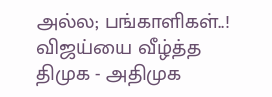அல்ல; பங்காளிகள்..! விஜய்யை வீழ்த்த திமுக - அதிமுக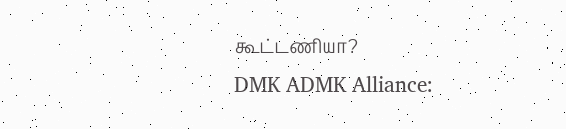கூட்டணியா?
DMK ADMK Alliance: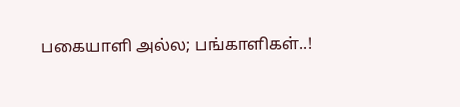பகையாளி அல்ல; பங்காளிகள்..!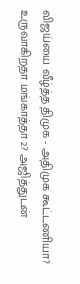விஜய்யை வீழ்த்த திமுக - அதிமுக கூட்டணியா?
உருவாகிறதா மங்காத்தா 2? அஜித்துடன்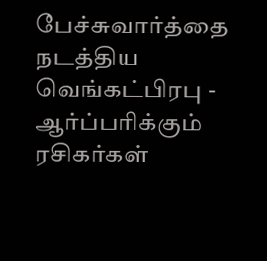பேச்சுவார்த்தை நடத்திய வெங்கட்பிரபு - ஆர்ப்பரிக்கும் ரசிகர்கள்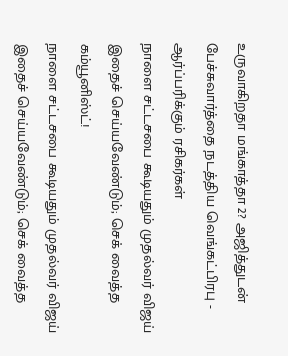உருவாகிறதா மங்காத்தா 2? அஜித்துடன் பேச்சுவார்த்தை நடத்திய வெங்கட்பிரபு - ஆர்ப்பரிக்கும் ரசிகர்கள்
நாளை சட்டசபை கூடியதும் முதல்வர் விஜய் இதைச் செய்யவேண்டும்; செக் வைத்த கம்யூனிஸ்ட்!
நாளை சட்டசபை கூடியதும் முதல்வர் விஜய் இதைச் செய்யவேண்டும்; செக் வைத்த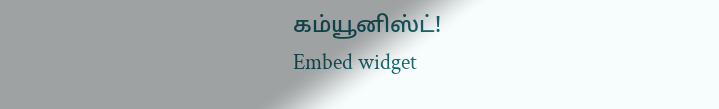கம்யூனிஸ்ட்!
Embed widget